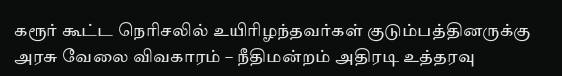கரூர் கூட்ட நெரிசலில் உயிரிழந்தவர்கள் குடும்பத்தினருக்கு அரசு வேலை விவகாரம் – நீதிமன்றம் அதிரடி உத்தரவு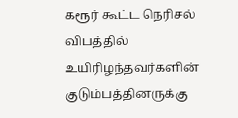கரூர் கூட்ட நெரிசல் விபத்தில் உயிரிழந்தவர்களின் குடும்பத்தினருக்கு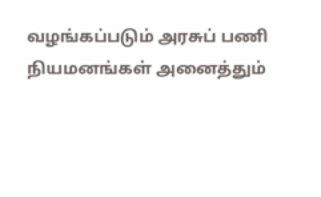வழங்கப்படும் அரசுப் பணி நியமனங்கள் அனைத்தும்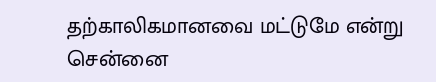தற்காலிகமானவை மட்டுமே என்று சென்னை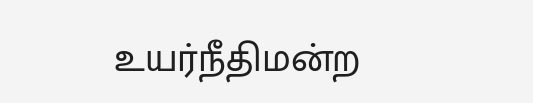உயர்நீதிமன்ற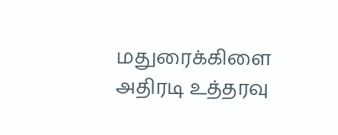மதுரைக்கிளை அதிரடி உத்தரவு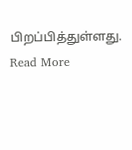பிறப்பித்துள்ளது.
Read More